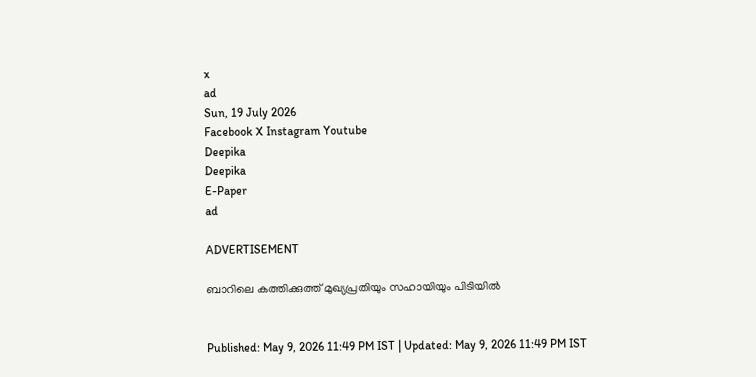x
ad
Sun, 19 July 2026
Facebook X Instagram Youtube
Deepika
Deepika
E-Paper
ad

ADVERTISEMENT

ബാറിലെ കത്തിക്കുത്ത് മുഖ്യപ്രതിയും സഹായിയും പിടിയിൽ


Published: May 9, 2026 11:49 PM IST | Updated: May 9, 2026 11:49 PM IST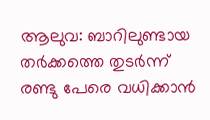ആലുവ: ബാറിലുണ്ടായ തർക്കത്തെ തുടർന്ന് രണ്ടു പേരെ വധിക്കാൻ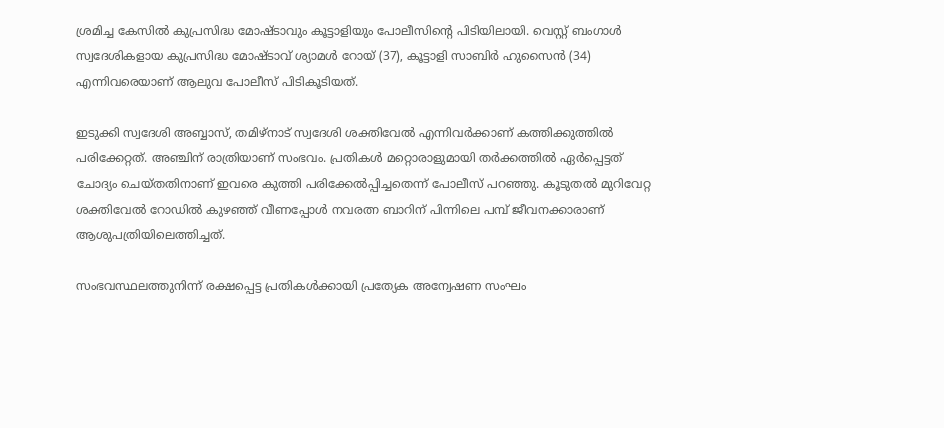ശ്രമിച്ച കേസിൽ കുപ്രസിദ്ധ മോഷ്ടാവും കൂട്ടാളിയും പോലീസിന്‍റെ പിടിയിലായി. വെസ്റ്റ് ബംഗാൾ സ്വദേശികളായ കുപ്രസിദ്ധ മോഷ്ടാവ് ശ്യാമൾ റോയ് (37), കൂട്ടാളി സാബിർ ഹുസൈൻ (34) എന്നിവരെയാണ് ആലുവ പോലീസ് പിടികൂടിയത്.

ഇടുക്കി സ്വദേശി അബ്ബാസ്, തമിഴ്നാട് സ്വദേശി ശക്തിവേൽ എന്നിവർക്കാണ് കത്തിക്കുത്തിൽ പരിക്കേറ്റത്. അഞ്ചിന് രാത്രിയാണ് സംഭവം. പ്രതികൾ മറ്റൊരാളുമായി തർക്കത്തിൽ ഏർപ്പെട്ടത് ചോദ്യം ചെയ്തതിനാണ് ഇവരെ കുത്തി പരിക്കേൽപ്പിച്ചതെന്ന് പോലീസ് പറഞ്ഞു. കൂടുതൽ മുറിവേറ്റ ശക്തിവേൽ റോഡിൽ കുഴഞ്ഞ് വീണപ്പോൾ നവരത്ന ബാറിന് പിന്നിലെ പമ്പ് ജീവനക്കാരാണ് ആശുപത്രിയിലെത്തിച്ചത്.

സംഭവസ്ഥലത്തുനിന്ന് രക്ഷപ്പെട്ട പ്രതികൾക്കായി പ്രത്യേക അന്വേഷണ സംഘം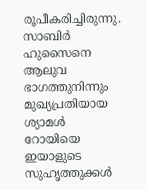രൂപീകരിച്ചിരുന്നു. സാബിർ ഹുസൈനെ ആലുവ ഭാഗത്തുനിന്നും മുഖ്യപ്രതിയായ ശ്യാമൾ റോയിയെ ഇയാളുടെ സുഹൃത്തുക്കൾ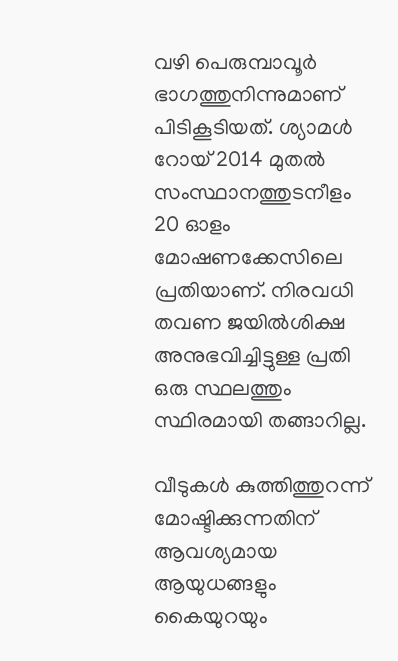വഴി പെരുമ്പാവൂർ ഭാഗത്തുനിന്നുമാണ് പിടികൂടിയത്. ശ്യാമള്‍ റോയ് 2014 മുതൽ സംസ്ഥാനത്തുടനീളം 20 ഓളം മോഷണക്കേസിലെ പ്രതിയാണ്. നിരവധി തവണ ജയിൽശിക്ഷ അനുഭവിച്ചിട്ടുള്ള പ്രതി ഒരു സ്ഥലത്തും സ്ഥിരമായി തങ്ങാറില്ല.

വീടുകൾ കുത്തിത്തുറന്ന് മോഷ്ടിക്കുന്നതിന് ആവശ്യമായ ആയുധങ്ങളും കൈയുറയും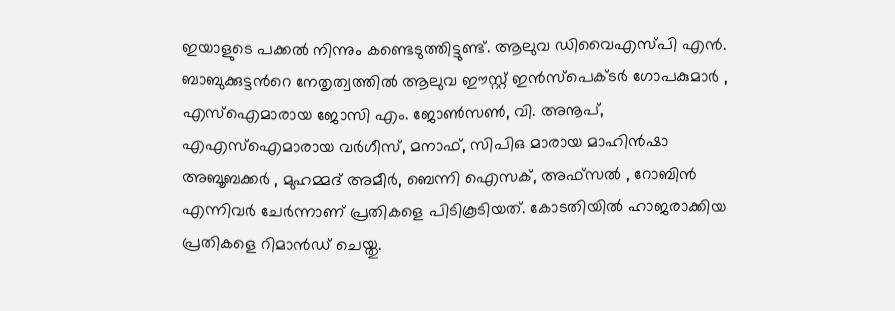ഇയാളുടെ പക്കൽ നിന്നും കണ്ടെടുത്തിട്ടുണ്ട്. ആലുവ ഡിവൈഎസ്പി എൻ. ബാബുക്കുട്ടന്‍റെ നേതൃത്വത്തിൽ ആലുവ ഈസ്റ്റ് ഇൻസ്പെക്ടർ ഗോപകുമാർ , എസ്ഐമാരായ ജോസി എം. ജോൺസൺ, വി. അനൂപ്, എഎസ്ഐമാരായ വർഗീസ്, മനാഫ്, സിപിഒ മാരായ മാഹിൻഷാ അബൂബക്കർ , മുഹമ്മദ് അമീർ, ബെന്നി ഐസക്, അഫ്സൽ , റോബിൻ എന്നിവർ ചേർന്നാണ് പ്രതികളെ പിടികൂടിയത്. കോടതിയിൽ ഹാജരാക്കിയ പ്രതികളെ റിമാൻഡ് ചെയ്തു.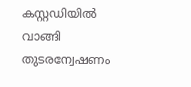കസ്റ്റഡിയിൽ വാങ്ങി തുടരന്വേഷണം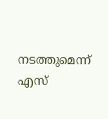നടത്തുമെന്ന് എസ്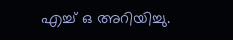എച്ച് ഒ അറിയിച്ചു.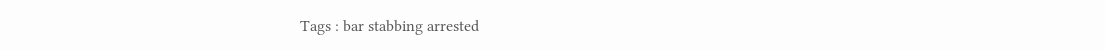Tags : bar stabbing arrested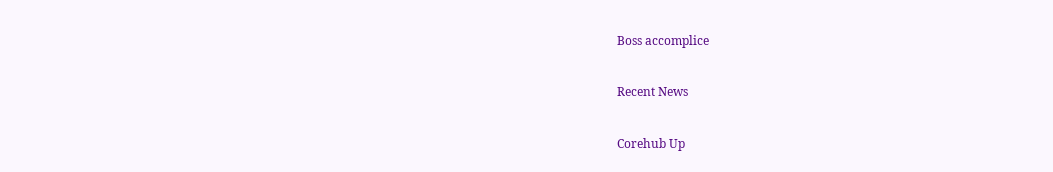Boss accomplice

Recent News

Corehub Up